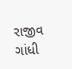રાજીવ ગાંધી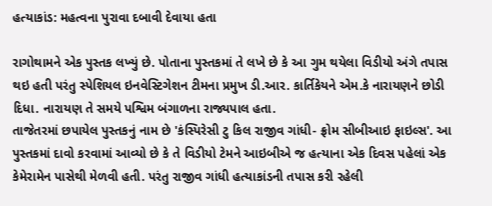હત્યાકાંડ: મહત્વના પુરાવા દબાવી દેવાયા હતા

રાગોથામને એક પુસ્તક લખ્યું છે. પોતાના પુસ્તકમાં તે લખે છે કે આ ગુમ થયેલા વિડીયો અંગે તપાસ થઇ હતી પરંતુ સ્પેશિયલ ઇનવેસ્ટિગેશન ટીમના પ્રમુખ ડી.આર. કાર્તિકેયને એમ.કે નારાયણને છોડી દિધા. નારાયણ તે સમયે પશ્વિમ બંગાળના રાજ્યપાલ હતા.
તાજેતરમાં છપાયેલ પુસ્તકનું નામ છે 'કંસ્પિરેસી ટુ કિલ રાજીવ ગાંધી- ફ્રોમ સીબીઆઇ ફાઇલ્સ'. આ પુસ્તકમાં દાવો કરવામાં આવ્યો છે કે તે વિડીયો ટેમને આઇબીએ જ હત્યાના એક દિવસ પહેલાં એક કેમેરામેન પાસેથી મેળવી હતી. પરંતુ રાજીવ ગાંધી હત્યાકાંડની તપાસ કરી રહેલી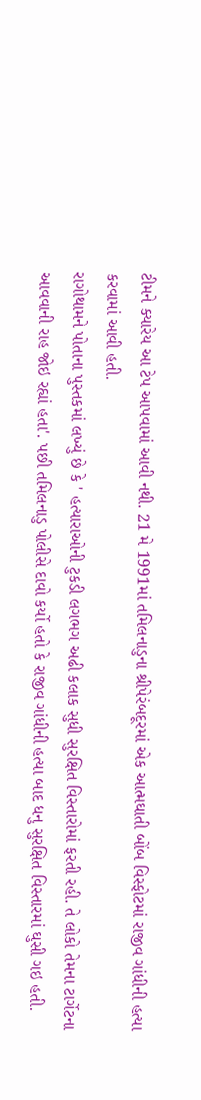ટીમને ક્યારેય આ ટેપ આપવામાં આવી નથી. 21 મે 1991માં તમિલનાડુના શ્રીપેરંબદૂરમાં એક આત્મઘાતી બોંબ વિસ્ફોટમાં રાજીવ ગાંધીની હત્યા કરવામાં આવી હતી.
રાગોથામને પોતાના પુસ્તકમાં લખ્યું છે કે ' હત્યારાઓની ટુકડી લગભગ અઢી કલાક સુધી સુરક્ષિત વિસ્તારોમાં ફરતી રહી. તે લોકો તેમના ટાર્ગેટના આવવાની રાહ જોઇ રહ્યાં હતા'. પછી તમિલનાડુ પોલીસે દાવો કર્યો હતો કે રાજીવ ગાંધીની હત્યા બાદ ધનુ સુરક્ષિત વિસ્તારમાં ઘુસી ગઇ હતી.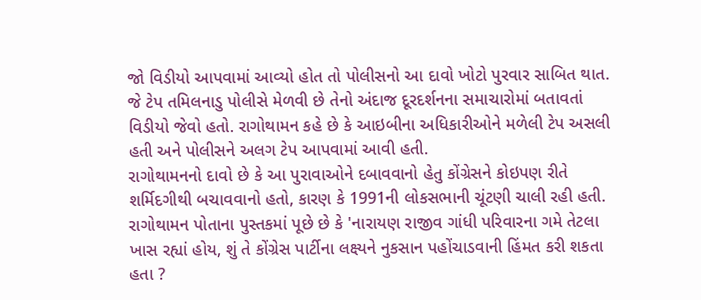જો વિડીયો આપવામાં આવ્યો હોત તો પોલીસનો આ દાવો ખોટો પુરવાર સાબિત થાત.
જે ટેપ તમિલનાડુ પોલીસે મેળવી છે તેનો અંદાજ દૂરદર્શનના સમાચારોમાં બતાવતાં વિડીયો જેવો હતો. રાગોથામન કહે છે કે આઇબીના અધિકારીઓને મળેલી ટેપ અસલી હતી અને પોલીસને અલગ ટેપ આપવામાં આવી હતી.
રાગોથામનનો દાવો છે કે આ પુરાવાઓને દબાવવાનો હેતુ કોંગ્રેસને કોઇપણ રીતે શર્મિદગીથી બચાવવાનો હતો, કારણ કે 1991ની લોકસભાની ચૂંટણી ચાલી રહી હતી. રાગોથામન પોતાના પુસ્તકમાં પૂછે છે કે 'નારાયણ રાજીવ ગાંધી પરિવારના ગમે તેટલા ખાસ રહ્યાં હોય, શું તે કોંગ્રેસ પાર્ટીના લક્ષ્યને નુકસાન પહોંચાડવાની હિંમત કરી શકતા હતા ?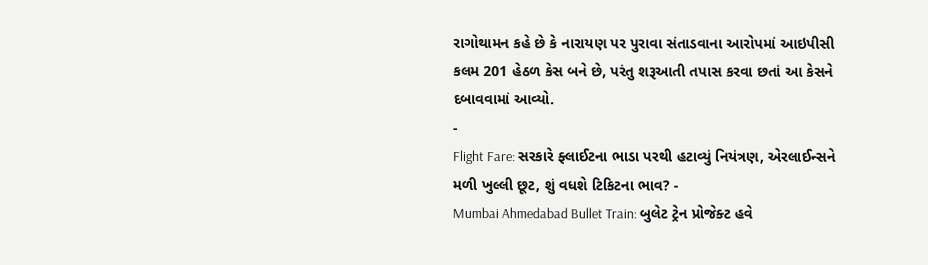રાગોથામન કહે છે કે નારાયણ પર પુરાવા સંતાડવાના આરોપમાં આઇપીસી કલમ 201 હેઠળ કેસ બને છે, પરંતુ શરૂઆતી તપાસ કરવા છતાં આ કેસને દબાવવામાં આવ્યો.
-
Flight Fare: સરકારે ફ્લાઈટના ભાડા પરથી હટાવ્યું નિયંત્રણ, એરલાઈન્સને મળી ખુલ્લી છૂટ, શું વધશે ટિકિટના ભાવ? -
Mumbai Ahmedabad Bullet Train: બુલેટ ટ્રેન પ્રોજેક્ટ હવે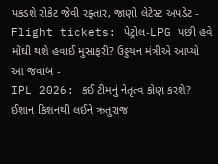પકડશે રોકેટ જેવી રફ્તાર, જાણો લેટેસ્ટ અપડેટ -
Flight tickets: પેટ્રોલ-LPG પછી હવે મોંઘી થશે હવાઈ મુસાફરી? ઉડ્ડયન મંત્રીએ આપ્યો આ જવાબ -
IPL 2026: કઈ ટીમનું નેતૃત્વ કોણ કરશે? ઈશાન કિશનથી લઈને ઋતુરાજ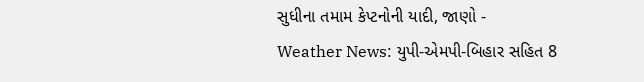સુધીના તમામ કેપ્ટનોની યાદી, જાણો -
Weather News: યુપી-એમપી-બિહાર સહિત 8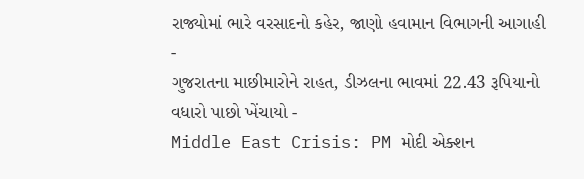રાજ્યોમાં ભારે વરસાદનો કહેર, જાણો હવામાન વિભાગની આગાહી -
ગુજરાતના માછીમારોને રાહત, ડીઝલના ભાવમાં 22.43 રૂપિયાનો વધારો પાછો ખેંચાયો -
Middle East Crisis: PM મોદી એક્શન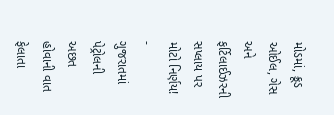મોડમાં, ક્રૂડ ઓઈલ, ગેસ અને ફર્ટિલાઈઝરની સપ્લાય પર મોટો નિર્ણય! -
ગુજરાતમાં પેટ્રોલની અછત હોવાની વાત ફેલાતા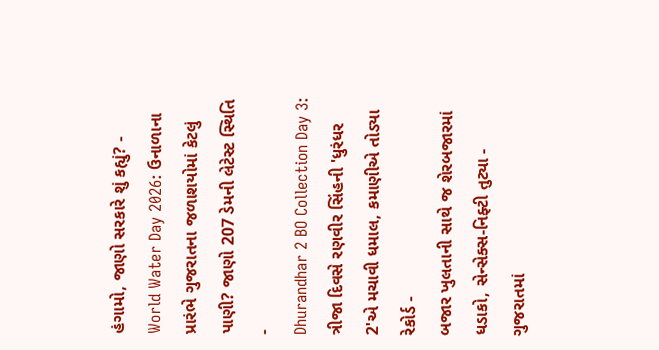હંગામો, જાણો સરકારે શું કહ્યું? -
World Water Day 2026: ઉનાળાના પ્રારંભે ગુજરાતના જળાશયોમાં કેટલું પાણી? જાણો 207 ડેમની લેટેસ્ટ સ્થિતિ -
Dhurandhar 2 BO Collection Day 3: ત્રીજા દિવસે રણવીર સિંહની 'ધુરંધર 2'એ મચાવી ધમાલ, કમાણીએ તોડ્યા રેકોર્ડ -
બજાર ખુલતાની સાથે જ શેરબજારમાં ધડાકો, સેન્સેક્સ-નિફ્ટી તુટ્યા -
ગુજરાતમાં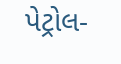પેટ્રોલ-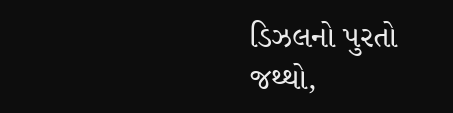ડિઝલનો પુરતો જથ્થો,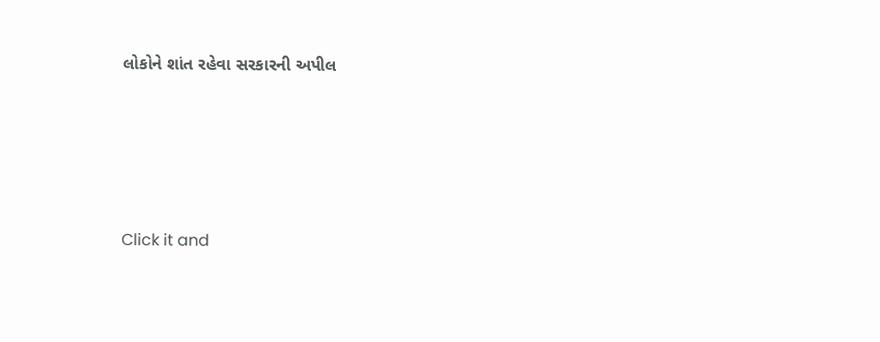લોકોને શાંત રહેવા સરકારની અપીલ








Click it and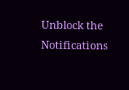Unblock the Notifications